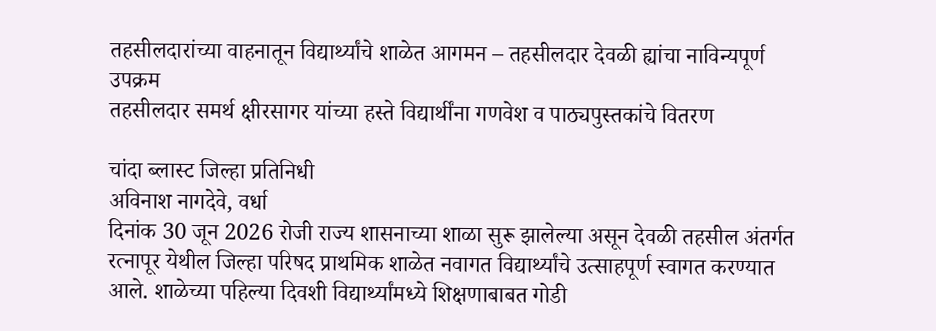तहसीलदारांच्या वाहनातून विद्यार्थ्यांचे शाळेत आगमन – तहसीलदार देवळी ह्यांचा नाविन्यपूर्ण उपक्रम
तहसीलदार समर्थ क्षीरसागर यांच्या हस्ते विद्यार्थींना गणवेश व पाठ्यपुस्तकांचे वितरण

चांदा ब्लास्ट जिल्हा प्रतिनिधी
अविनाश नागदेवे, वर्धा
दिनांक 30 जून 2026 रोजी राज्य शासनाच्या शाळा सुरू झालेल्या असून देवळी तहसील अंतर्गत रत्नापूर येथील जिल्हा परिषद प्राथमिक शाळेत नवागत विद्यार्थ्यांचे उत्साहपूर्ण स्वागत करण्यात आले. शाळेच्या पहिल्या दिवशी विद्यार्थ्यांमध्ये शिक्षणाबाबत गोडी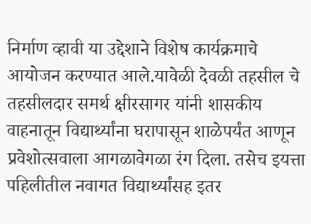निर्माण व्हावी या उद्देशाने विशेष कार्यक्रमाचे आयोजन करण्यात आले.यावेळी देवळी तहसील चे तहसीलदार समर्थ क्षीरसागर यांनी शासकीय वाहनातून विद्यार्थ्यांना घरापासून शाळेपर्यंत आणून प्रवेशोत्सवाला आगळावेगळा रंग दिला. तसेच इयत्ता पहिलीतील नवागत विद्यार्थ्यांसह इतर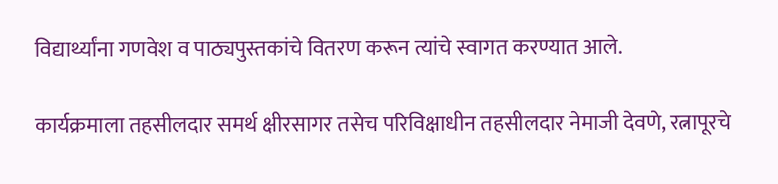विद्यार्थ्यांना गणवेश व पाठ्यपुस्तकांचे वितरण करून त्यांचे स्वागत करण्यात आले.

कार्यक्रमाला तहसीलदार समर्थ क्षीरसागर तसेच परिविक्षाधीन तहसीलदार नेमाजी देवणे, रत्नापूरचे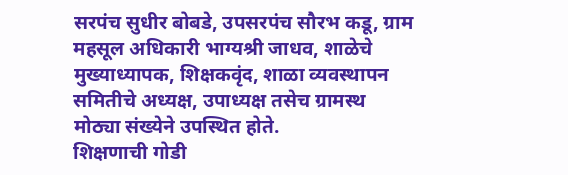सरपंच सुधीर बोबडे, उपसरपंच सौरभ कडू, ग्राम महसूल अधिकारी भाग्यश्री जाधव, शाळेचे मुख्याध्यापक, शिक्षकवृंद, शाळा व्यवस्थापन समितीचे अध्यक्ष, उपाध्यक्ष तसेच ग्रामस्थ मोठ्या संख्येने उपस्थित होते.
शिक्षणाची गोडी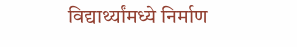विद्यार्थ्यांमध्ये निर्माण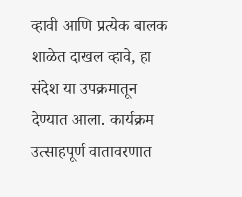व्हावी आणि प्रत्येक बालक शाळेत दाखल व्हावे, हा संदेश या उपक्रमातून देण्यात आला. कार्यक्रम उत्साहपूर्ण वातावरणात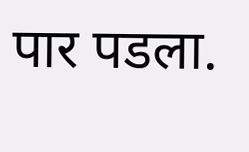पार पडला.